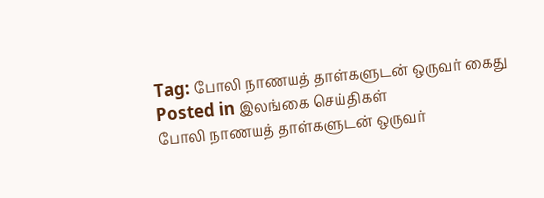Tag: போலி நாணயத் தாள்களுடன் ஒருவர் கைது
Posted in இலங்கை செய்திகள்
போலி நாணயத் தாள்களுடன் ஒருவர்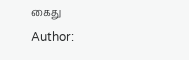கைது
Author: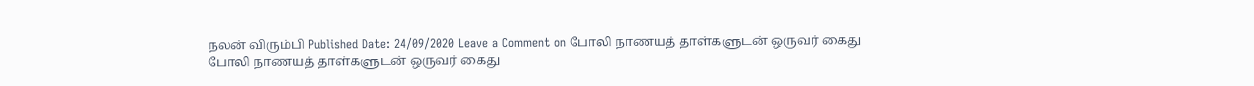நலன் விரும்பி Published Date: 24/09/2020 Leave a Comment on போலி நாணயத் தாள்களுடன் ஒருவர் கைது
போலி நாணயத் தாள்களுடன் ஒருவர் கைது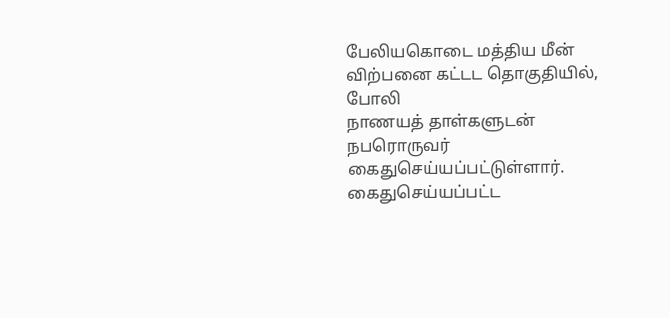பேலியகொடை மத்திய மீன் விற்பனை கட்டட தொகுதியில், போலி
நாணயத் தாள்களுடன் நபரொருவர் கைதுசெய்யப்பட்டுள்ளார்.
கைதுசெய்யப்பட்ட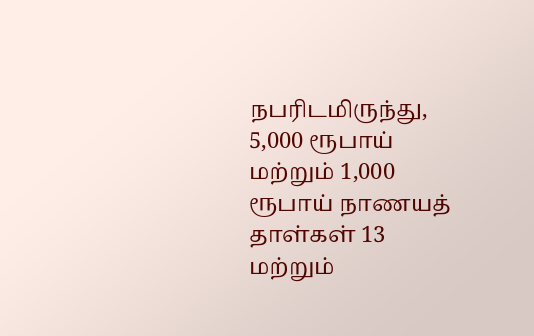நபரிடமிருந்து, 5,000 ரூபாய் மற்றும் 1,000 ரூபாய் நாணயத்
தாள்கள் 13 மற்றும்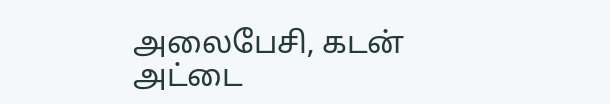அலைபேசி, கடன் அட்டை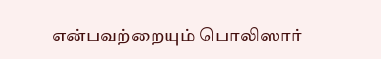என்பவற்றையும் பொலிஸார்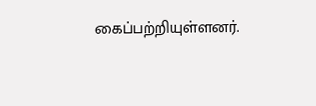கைப்பற்றியுள்ளனர்.